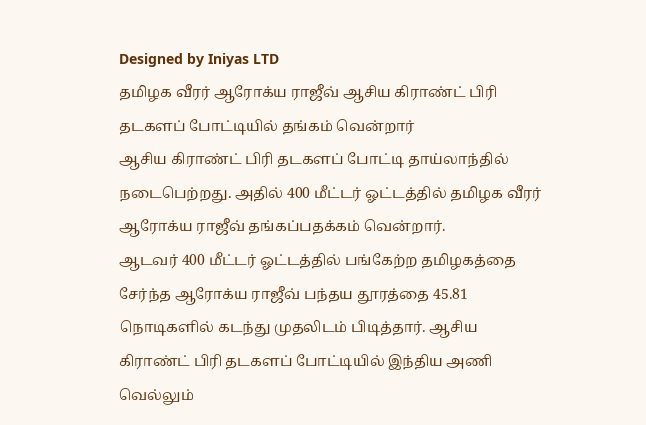Designed by Iniyas LTD
தமிழக வீரர் ஆரோக்ய ராஜீவ் ஆசிய கிராண்ட் பிரி தடகளப் போட்டியில் தங்கம் வென்றார்
ஆசிய கிராண்ட் பிரி தடகளப் போட்டி தாய்லாந்தில் நடைபெற்றது. அதில் 400 மீட்டர் ஓட்டத்தில் தமிழக வீரர் ஆரோக்ய ராஜீவ் தங்கப்பதக்கம் வென்றார்.
ஆடவர் 400 மீட்டர் ஓட்டத்தில் பங்கேற்ற தமிழகத்தை சேர்ந்த ஆரோக்ய ராஜீவ் பந்தய தூரத்தை 45.81 நொடிகளில் கடந்து முதலிடம் பிடித்தார். ஆசிய கிராண்ட் பிரி தடகளப் போட்டியில் இந்திய அணி வெல்லும்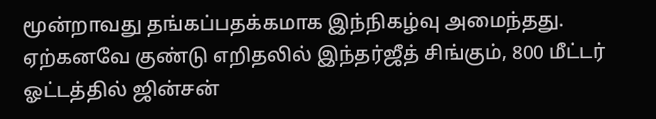மூன்றாவது தங்கப்பதக்கமாக இந்நிகழ்வு அமைந்தது.
ஏற்கனவே குண்டு எறிதலில் இந்தர்ஜீத் சிங்கும், 800 மீட்டர் ஓட்டத்தில் ஜின்சன்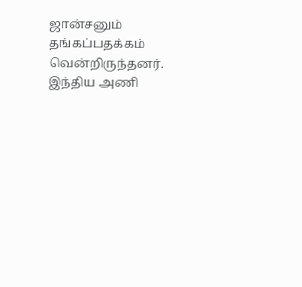ஜான்சனும் தங்கப்பதக்கம் வென்றிருந்தனர். இந்திய அணி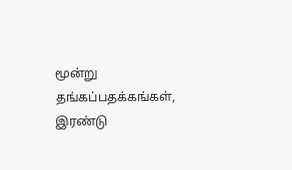மூன்று தங்கப்பதக்கங்கள், இரண்டு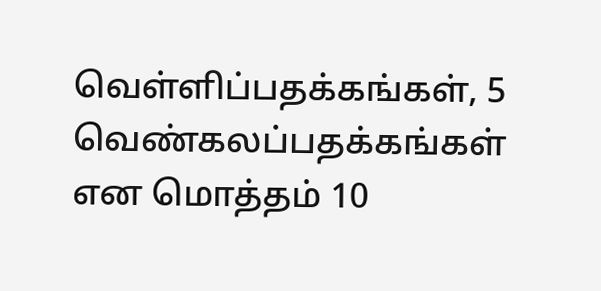வெள்ளிப்பதக்கங்கள், 5 வெண்கலப்பதக்கங்கள் என மொத்தம் 10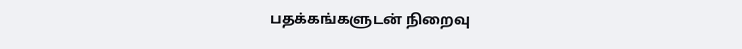பதக்கங்களுடன் நிறைவு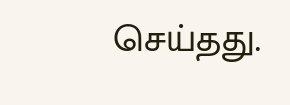செய்தது.